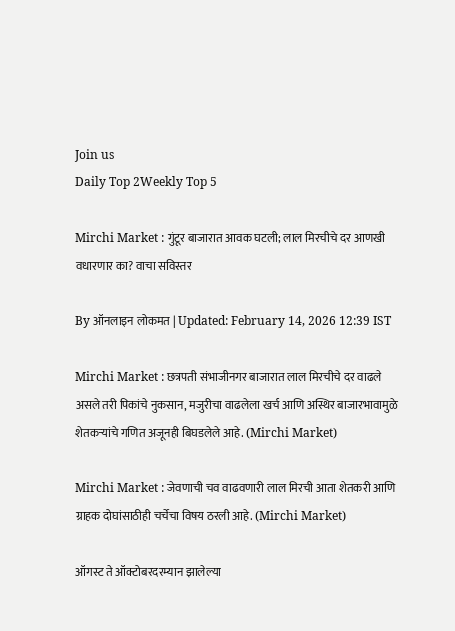Join us
Daily Top 2Weekly Top 5

Mirchi Market : गुंटूर बाजारात आवक घटली; लाल मिरचीचे दर आणखी वधारणार का? वाचा सविस्तर

By ऑनलाइन लोकमत | Updated: February 14, 2026 12:39 IST

Mirchi Market : छत्रपती संभाजीनगर बाजारात लाल मिरचीचे दर वाढले असले तरी पिकांचे नुकसान, मजुरीचा वाढलेला खर्च आणि अस्थिर बाजारभावामुळे शेतकऱ्यांचे गणित अजूनही बिघडलेले आहे. (Mirchi Market)

Mirchi Market : जेवणाची चव वाढवणारी लाल मिरची आता शेतकरी आणि ग्राहक दोघांसाठीही चर्चेचा विषय ठरली आहे. (Mirchi Market)

ऑगस्ट ते ऑक्टोबरदरम्यान झालेल्या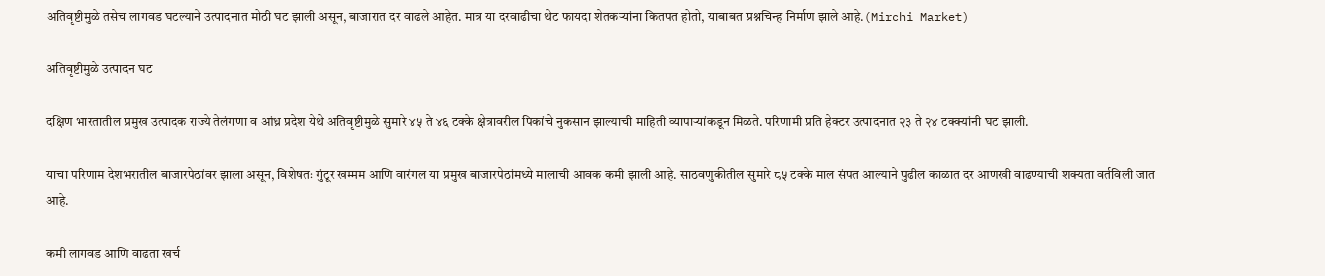अतिवृष्टीमुळे तसेच लागवड घटल्याने उत्पादनात मोठी घट झाली असून, बाजारात दर वाढले आहेत. मात्र या दरवाढीचा थेट फायदा शेतकऱ्यांना कितपत होतो, याबाबत प्रश्नचिन्ह निर्माण झाले आहे.(Mirchi Market)

अतिवृष्टीमुळे उत्पादन घट

दक्षिण भारतातील प्रमुख उत्पादक राज्ये तेलंगणा व आंध्र प्रदेश येथे अतिवृष्टीमुळे सुमारे ४५ ते ४६ टक्के क्षेत्रावरील पिकांचे नुकसान झाल्याची माहिती व्यापाऱ्यांकडून मिळते. परिणामी प्रति हेक्टर उत्पादनात २३ ते २४ टक्क्यांनी घट झाली.

याचा परिणाम देशभरातील बाजारपेठांवर झाला असून, विशेषतः गुंटूर खम्मम आणि वारंगल या प्रमुख बाजारपेठांमध्ये मालाची आवक कमी झाली आहे. साठवणुकीतील सुमारे ८५ टक्के माल संपत आल्याने पुढील काळात दर आणखी वाढण्याची शक्यता वर्तविली जात आहे.

कमी लागवड आणि वाढता खर्च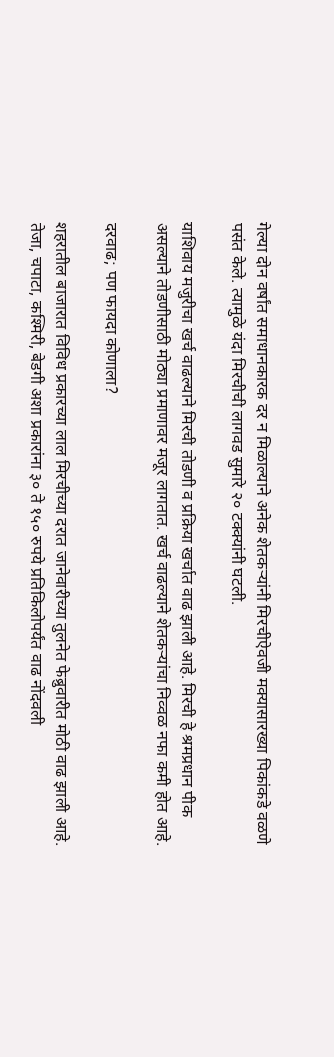गेल्या दोन वर्षांत समाधानकारक दर न मिळाल्याने अनेक शेतकऱ्यांनी मिरचीऐवजी मक्यासारख्या पिकांकडे वळणे पसंत केले. त्यामुळे यंदा मिरचीची लागवड सुमारे २० टक्क्यांनी घटली.

याशिवाय मजुरीचा खर्च वाढल्याने मिरची तोडणी व प्रक्रिया खर्चात वाढ झाली आहे. मिरची हे श्रमप्रधान पीक असल्याने तोडणीसाठी मोठ्या प्रमाणावर मजूर लागतात. खर्च वाढल्याने शेतकऱ्यांचा निव्वळ नफा कमी होत आहे.

दरवाढ; पण फायदा कोणाला?

शहरातील बाजारात विविध प्रकारच्या लाल मिरचीच्या दरात जानेवारीच्या तुलनेत फेब्रुवारीत मोठी वाढ झाली आहे. तेजा, चपाटा, कश्मिरी, बेडगी अशा प्रकारांना ३० ते १५० रुपये प्रतिकिलोपर्यंत वाढ नोंदवली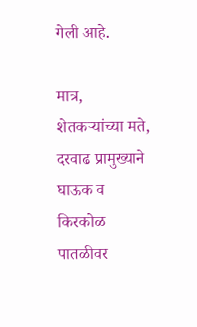गेली आहे.

मात्र, शेतकऱ्यांच्या मते, दरवाढ प्रामुख्याने घाऊक व किरकोळ पातळीवर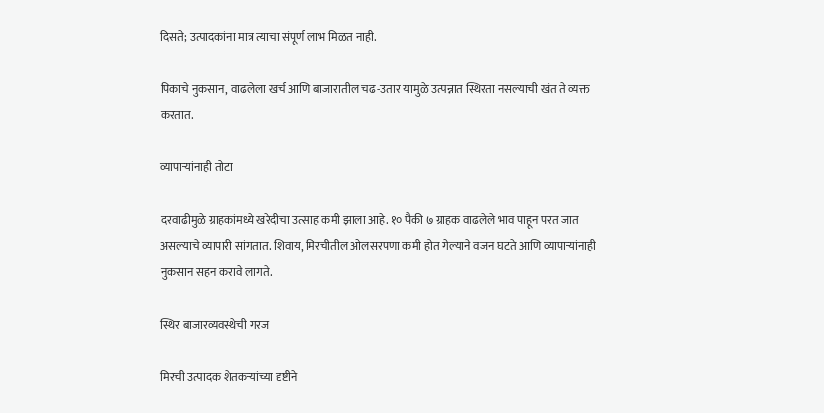दिसते; उत्पादकांना मात्र त्याचा संपूर्ण लाभ मिळत नाही.

पिकाचे नुकसान, वाढलेला खर्च आणि बाजारातील चढ-उतार यामुळे उत्पन्नात स्थिरता नसल्याची खंत ते व्यक्त करतात.

व्यापाऱ्यांनाही तोटा

दरवाढीमुळे ग्राहकांमध्ये खरेदीचा उत्साह कमी झाला आहे. १० पैकी ७ ग्राहक वाढलेले भाव पाहून परत जात असल्याचे व्यापारी सांगतात. शिवाय, मिरचीतील ओलसरपणा कमी होत गेल्याने वजन घटते आणि व्यापाऱ्यांनाही नुकसान सहन करावे लागते.

स्थिर बाजारव्यवस्थेची गरज

मिरची उत्पादक शेतकऱ्यांच्या दृष्टीने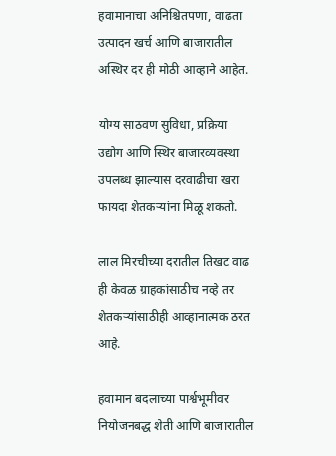हवामानाचा अनिश्चितपणा, वाढता उत्पादन खर्च आणि बाजारातील अस्थिर दर ही मोठी आव्हाने आहेत.

योग्य साठवण सुविधा, प्रक्रिया उद्योग आणि स्थिर बाजारव्यवस्था उपलब्ध झाल्यास दरवाढीचा खरा फायदा शेतकऱ्यांना मिळू शकतो.

लाल मिरचीच्या दरातील तिखट वाढ ही केवळ ग्राहकांसाठीच नव्हे तर शेतकऱ्यांसाठीही आव्हानात्मक ठरत आहे.

हवामान बदलाच्या पार्श्वभूमीवर नियोजनबद्ध शेती आणि बाजारातील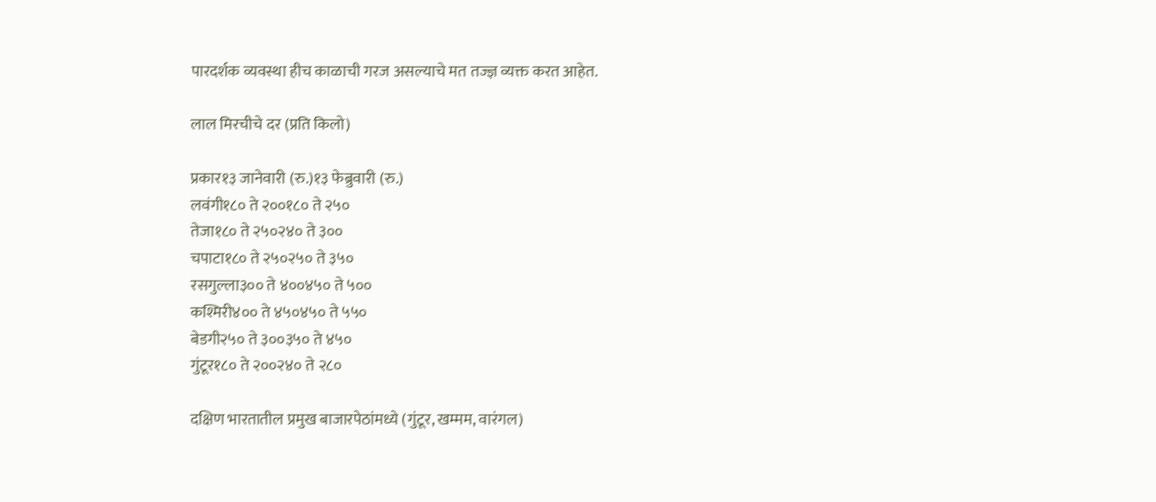पारदर्शक व्यवस्था हीच काळाची गरज असल्याचे मत तज्ज्ञ व्यक्त करत आहेत.

लाल मिरचीचे दर (प्रति किलो)

प्रकार१३ जानेवारी (रु.)१३ फेब्रुवारी (रु.)
लवंगी१८० ते २००१८० ते २५०
तेजा१८० ते २५०२४० ते ३००
चपाटा१८० ते २५०२५० ते ३५०
रसगुल्ला३०० ते ४००४५० ते ५००
कश्मिरी४०० ते ४५०४५० ते ५५०
बेडगी२५० ते ३००३५० ते ४५०
गुंटूर१८० ते २००२४० ते २८०

दक्षिण भारतातील प्रमुख बाजारपेठांमध्ये (गुंटूर, खम्मम, वारंगल)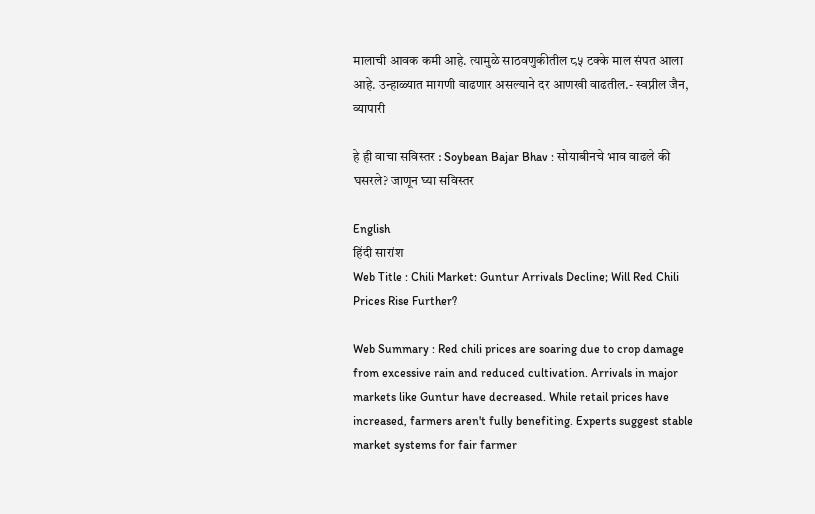मालाची आवक कमी आहे. त्यामुळे साठवणुकीतील ८५ टक्के माल संपत आला आहे. उन्हाळ्यात मागणी वाढणार असल्याने दर आणखी वाढतील.- स्वप्नील जैन, व्यापारी

हे ही वाचा सविस्तर : Soybean Bajar Bhav : सोयाबीनचे भाव वाढले की घसरले? जाणून घ्या सविस्तर

English
हिंदी सारांश
Web Title : Chili Market: Guntur Arrivals Decline; Will Red Chili Prices Rise Further?

Web Summary : Red chili prices are soaring due to crop damage from excessive rain and reduced cultivation. Arrivals in major markets like Guntur have decreased. While retail prices have increased, farmers aren't fully benefiting. Experts suggest stable market systems for fair farmer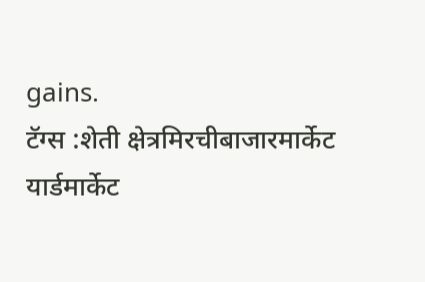gains.
टॅग्स :शेती क्षेत्रमिरचीबाजारमार्केट यार्डमार्केट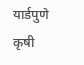यार्डपुणे कृषी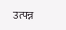उत्पन्न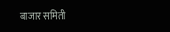बाजार समिती